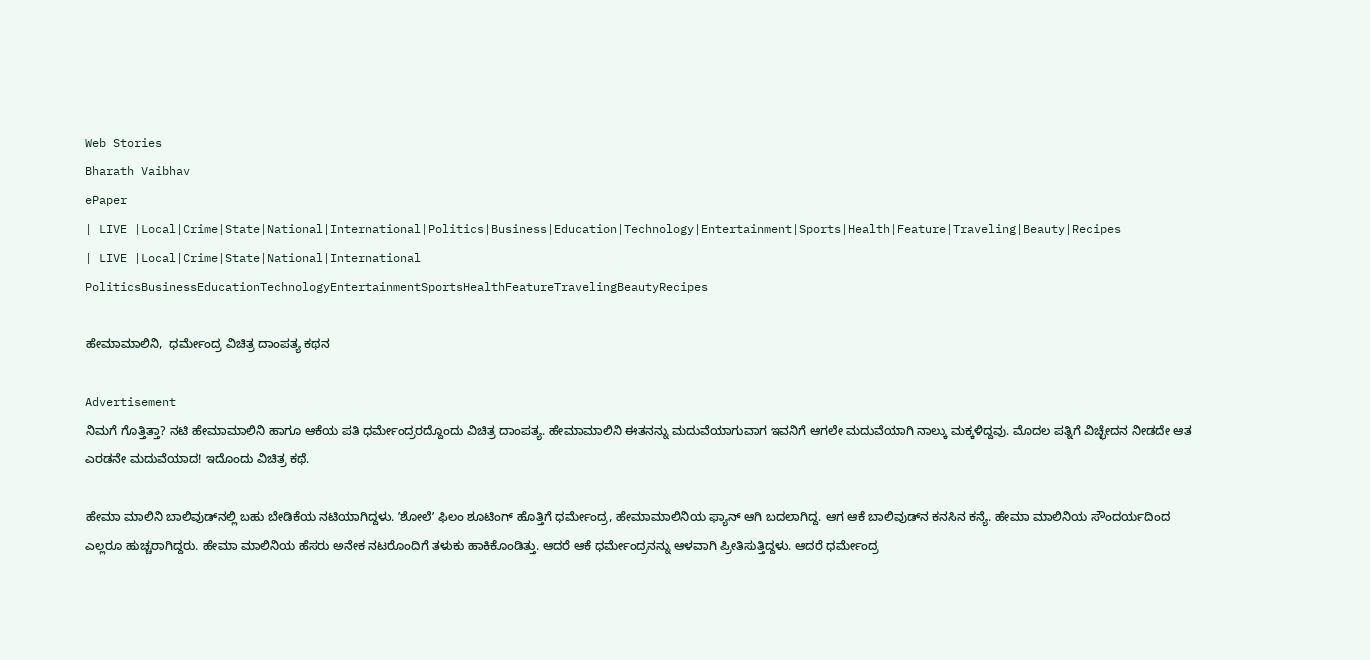Web Stories
Bharath Vaibhav
ePaper
| LIVE |Local|Crime|State|National|International|Politics|Business|Education|Technology|Entertainment|Sports|Health|Feature|Traveling|Beauty|Recipes
| LIVE |Local|Crime|State|National|International
PoliticsBusinessEducationTechnologyEntertainmentSportsHealthFeatureTravelingBeautyRecipes

ಹೇಮಾಮಾಲಿನಿ,  ಧರ್ಮೇಂದ್ರ ವಿಚಿತ್ರ ದಾಂಪತ್ಯ ಕಥನ

Advertisement
ನಿಮಗೆ ಗೊತ್ತಿತ್ತಾ? ನಟಿ ಹೇಮಾಮಾಲಿನಿ ಹಾಗೂ ಆಕೆಯ ಪತಿ ಧರ್ಮೇಂದ್ರರದ್ದೊಂದು ವಿಚಿತ್ರ ದಾಂಪತ್ಯ. ಹೇಮಾಮಾಲಿನಿ ಈತನನ್ನು ಮದುವೆಯಾಗುವಾಗ ಇವನಿಗೆ ಆಗಲೇ ಮದುವೆಯಾಗಿ ನಾಲ್ಕು ಮಕ್ಕಳಿದ್ದವು. ಮೊದಲ ಪತ್ನಿಗೆ ವಿಚ್ಛೇದನ ನೀಡದೇ ಆತ ಎರಡನೇ ಮದುವೆಯಾದ! ಇದೊಂದು ವಿಚಿತ್ರ ಕಥೆ.

ಹೇಮಾ ಮಾಲಿನಿ ಬಾಲಿವುಡ್‌ನಲ್ಲಿ ಬಹು ಬೇಡಿಕೆಯ ನಟಿಯಾಗಿದ್ದಳು. ʼಶೋಲೆʼ ಫಿಲಂ ಶೂಟಿಂಗ್‌ ಹೊತ್ತಿಗೆ ಧರ್ಮೇಂದ್ರ, ಹೇಮಾಮಾಲಿನಿಯ ಫ್ಯಾನ್‌ ಆಗಿ ಬದಲಾಗಿದ್ದ. ಆಗ ಆಕೆ ಬಾಲಿವುಡ್‌ನ ಕನಸಿನ ಕನ್ಯೆ. ಹೇಮಾ ಮಾಲಿನಿಯ ಸೌಂದರ್ಯದಿಂದ ಎಲ್ಲರೂ ಹುಚ್ಚರಾಗಿದ್ದರು. ಹೇಮಾ ಮಾಲಿನಿಯ ಹೆಸರು ಅನೇಕ ನಟರೊಂದಿಗೆ ತಳುಕು ಹಾಕಿಕೊಂಡಿತ್ತು. ಆದರೆ ಆಕೆ ಧರ್ಮೇಂದ್ರನನ್ನು ಆಳವಾಗಿ ಪ್ರೀತಿಸುತ್ತಿದ್ದಳು. ಆದರೆ ಧರ್ಮೇಂದ್ರ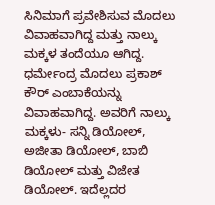ಸಿನಿಮಾಗೆ ಪ್ರವೇಶಿಸುವ ಮೊದಲು ವಿವಾಹವಾಗಿದ್ದ ಮತ್ತು ನಾಲ್ಕು ಮಕ್ಕಳ ತಂದೆಯೂ ಆಗಿದ್ದ. ಧರ್ಮೇಂದ್ರ ಮೊದಲು ಪ್ರಕಾಶ್ ಕೌರ್ ಎಂಬಾಕೆಯನ್ನು ವಿವಾಹವಾಗಿದ್ದ. ಅವರಿಗೆ ನಾಲ್ಕು ಮಕ್ಕಳು- ಸನ್ನಿ ಡಿಯೋಲ್, ಅಜೀತಾ ಡಿಯೋಲ್, ಬಾಬಿ ಡಿಯೋಲ್ ಮತ್ತು ವಿಜೇತ ಡಿಯೋಲ್. ಇದೆಲ್ಲದರ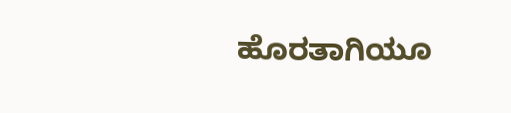ಹೊರತಾಗಿಯೂ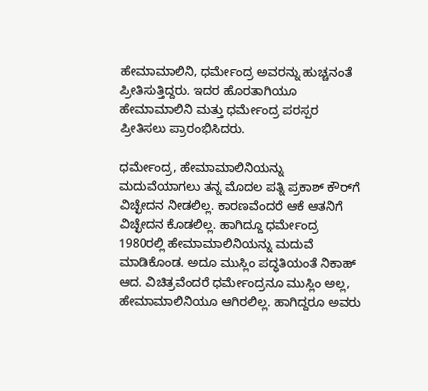ಹೇಮಾಮಾಲಿನಿ, ಧರ್ಮೇಂದ್ರ ಅವರನ್ನು ಹುಚ್ಚನಂತೆ ಪ್ರೀತಿಸುತ್ತಿದ್ದರು. ಇದರ ಹೊರತಾಗಿಯೂ ಹೇಮಾಮಾಲಿನಿ ಮತ್ತು ಧರ್ಮೇಂದ್ರ ಪರಸ್ಪರ ಪ್ರೀತಿಸಲು ಪ್ರಾರಂಭಿಸಿದರು.

ಧರ್ಮೇಂದ್ರ, ಹೇಮಾಮಾಲಿನಿಯನ್ನು ಮದುವೆಯಾಗಲು ತನ್ನ ಮೊದಲ ಪತ್ನಿ ಪ್ರಕಾಶ್ ಕೌರ್‌ಗೆ ವಿಚ್ಛೇದನ ನೀಡಲಿಲ್ಲ. ಕಾರಣವೆಂದರೆ ಆಕೆ ಆತನಿಗೆ ವಿಚ್ಛೇದನ ಕೊಡಲಿಲ್ಲ. ಹಾಗಿದ್ದೂ ಧರ್ಮೇಂದ್ರ 1980ರಲ್ಲಿ ಹೇಮಾಮಾಲಿನಿಯನ್ನು ಮದುವೆ ಮಾಡಿಕೊಂಡ. ಅದೂ ಮುಸ್ಲಿಂ ಪದ್ಧತಿಯಂತೆ ನಿಕಾಹ್‌ ಆದ. ವಿಚಿತ್ರವೆಂದರೆ ಧರ್ಮೇಂದ್ರನೂ ಮುಸ್ಲಿಂ ಅಲ್ಲ, ಹೇಮಾಮಾಲಿನಿಯೂ ಆಗಿರಲಿಲ್ಲ. ಹಾಗಿದ್ದರೂ ಅವರು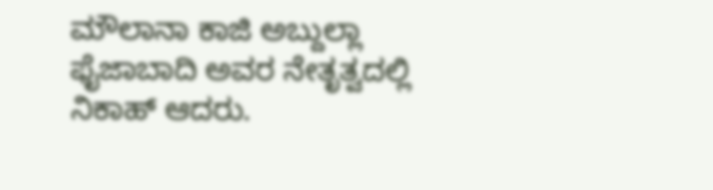ಮೌಲಾನಾ ಕಾಜಿ ಅಬ್ದುಲ್ಲಾ ಫೈಜಾಬಾದಿ ಅವರ ನೇತೃತ್ವದಲ್ಲಿ ನಿಕಾಹ್‌ ಆದರು.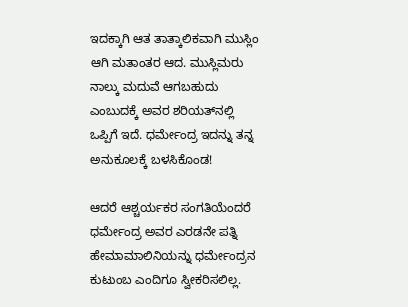ಇದಕ್ಕಾಗಿ ಆತ ತಾತ್ಕಾಲಿಕವಾಗಿ ಮುಸ್ಲಿಂ ಆಗಿ ಮತಾಂತರ ಆದ. ಮುಸ್ಲಿಮರು ನಾಲ್ಕು ಮದುವೆ ಆಗಬಹುದು ಎಂಬುದಕ್ಕೆ ಅವರ ಶರಿಯತ್‌ನಲ್ಲಿ ಒಪ್ಪಿಗೆ ಇದೆ. ಧರ್ಮೇಂದ್ರ ಇದನ್ನು ತನ್ನ ಅನುಕೂಲಕ್ಕೆ ಬಳಸಿಕೊಂಡ!

ಆದರೆ ಆಶ್ಚರ್ಯಕರ ಸಂಗತಿಯೆಂದರೆ ಧರ್ಮೇಂದ್ರ ಅವರ ಎರಡನೇ ಪತ್ನಿ ಹೇಮಾಮಾಲಿನಿಯನ್ನು ಧರ್ಮೇಂದ್ರನ ಕುಟುಂಬ ಎಂದಿಗೂ ಸ್ವೀಕರಿಸಲಿಲ್ಲ.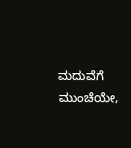ಮದುವೆಗೆ ಮುಂಚೆಯೇ,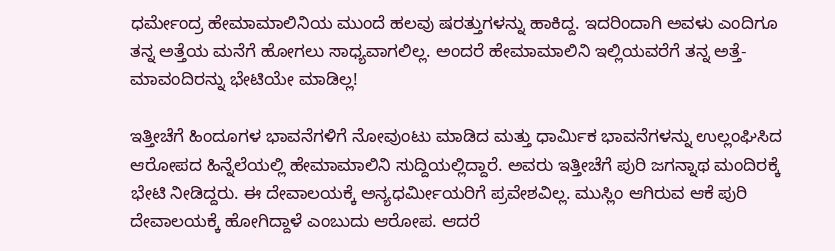ಧರ್ಮೇಂದ್ರ ಹೇಮಾಮಾಲಿನಿಯ ಮುಂದೆ ಹಲವು ಷರತ್ತುಗಳನ್ನು ಹಾಕಿದ್ದ. ಇದರಿಂದಾಗಿ ಅವಳು ಎಂದಿಗೂ ತನ್ನ ಅತ್ತೆಯ ಮನೆಗೆ ಹೋಗಲು ಸಾಧ್ಯವಾಗಲಿಲ್ಲ. ಅಂದರೆ ಹೇಮಾಮಾಲಿನಿ ಇಲ್ಲಿಯವರೆಗೆ ತನ್ನ ಅತ್ತೆ-ಮಾವಂದಿರನ್ನು ಭೇಟಿಯೇ ಮಾಡಿಲ್ಲ!

ಇತ್ತೀಚೆಗೆ ಹಿಂದೂಗಳ ಭಾವನೆಗಳಿಗೆ ನೋವುಂಟು ಮಾಡಿದ ಮತ್ತು ಧಾರ್ಮಿಕ ಭಾವನೆಗಳನ್ನು ಉಲ್ಲಂಘಿಸಿದ ಆರೋಪದ ಹಿನ್ನೆಲೆಯಲ್ಲಿ ಹೇಮಾಮಾಲಿನಿ ಸುದ್ದಿಯಲ್ಲಿದ್ದಾರೆ. ಅವರು ಇತ್ತೀಚೆಗೆ ಪುರಿ ಜಗನ್ನಾಥ ಮಂದಿರಕ್ಕೆ ಭೇಟಿ ನೀಡಿದ್ದರು. ಈ ದೇವಾಲಯಕ್ಕೆ ಅನ್ಯಧರ್ಮೀಯರಿಗೆ ಪ್ರವೇಶವಿಲ್ಲ. ಮುಸ್ಲಿಂ ಆಗಿರುವ ಆಕೆ ಪುರಿ ದೇವಾಲಯಕ್ಕೆ ಹೋಗಿದ್ದಾಳೆ ಎಂಬುದು ಆರೋಪ. ಆದರೆ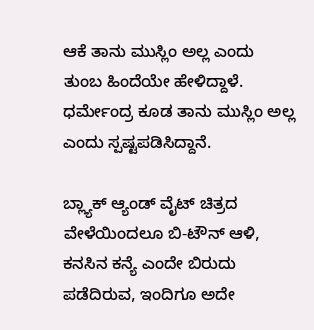ಆಕೆ ತಾನು ಮುಸ್ಲಿಂ ಅಲ್ಲ ಎಂದು ತುಂಬ ಹಿಂದೆಯೇ ಹೇಳಿದ್ದಾಳೆ. ಧರ್ಮೇಂದ್ರ ಕೂಡ ತಾನು ಮುಸ್ಲಿಂ ಅಲ್ಲ ಎಂದು ಸ್ಪಷ್ಟಪಡಿಸಿದ್ದಾನೆ.

ಬ್ಲ್ಯಾಕ್ ಆ್ಯಂಡ್ ವೈಟ್ ಚಿತ್ರದ ವೇಳೆಯಿಂದಲೂ ಬಿ-ಟೌನ್ ಆಳಿ, ಕನಸಿನ ಕನ್ಯೆ ಎಂದೇ ಬಿರುದು ಪಡೆದಿರುವ, ಇಂದಿಗೂ ಅದೇ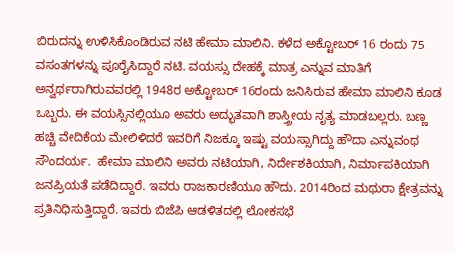ಬಿರುದನ್ನು ಉಳಿಸಿಕೊಂಡಿರುವ ನಟಿ ಹೇಮಾ ಮಾಲಿನಿ. ಕಳೆದ ಅಕ್ಟೋಬರ್ 16 ರಂದು 75 ವಸಂತಗಳನ್ನು ಪೂರೈಸಿದ್ದಾರೆ ನಟಿ. ವಯಸ್ಸು ದೇಹಕ್ಕೆ ಮಾತ್ರ ಎನ್ನುವ ಮಾತಿಗೆ ಅನ್ವರ್ಥರಾಗಿರುವವರಲ್ಲಿ 1948ರ ಅಕ್ಟೋಬರ್‌ 16ರಂದು ಜನಿಸಿರುವ ಹೇಮಾ ಮಾಲಿನಿ ಕೂಡ ಒಬ್ಬರು. ಈ ವಯಸ್ಸಿನಲ್ಲಿಯೂ ಅವರು ಅದ್ಭುತವಾಗಿ ಶಾಸ್ತ್ರೀಯ ನೃತ್ಯ ಮಾಡಬಲ್ಲರು. ಬಣ್ಣ ಹಚ್ಚಿ ವೇದಿಕೆಯ ಮೇಲಿಳಿದರೆ ಇವರಿಗೆ ನಿಜಕ್ಕೂ ಇಷ್ಟು ವಯಸ್ಸಾಗಿದ್ದು ಹೌದಾ ಎನ್ನುವಂಥ ಸೌಂದರ್ಯ.  ಹೇಮಾ ಮಾಲಿನಿ ಅವರು ನಟಿಯಾಗಿ, ನಿರ್ದೇಶಕಿಯಾಗಿ, ನಿರ್ಮಾಪಕಿಯಾಗಿ ಜನಪ್ರಿಯತೆ ಪಡೆದಿದ್ದಾರೆ. ಇವರು ರಾಜಕಾರಣಿಯೂ ಹೌದು. 2014ರಿಂದ ಮಥುರಾ ಕ್ಷೇತ್ರವನ್ನು ಪ್ರತಿನಿಧಿಸುತ್ತಿದ್ದಾರೆ. ಇವರು ಬಿಜೆಪಿ ಆಡಳಿತದಲ್ಲಿ ಲೋಕಸಭೆ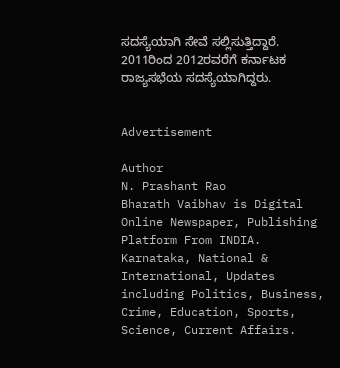ಸದಸ್ಯೆಯಾಗಿ ಸೇವೆ ಸಲ್ಲಿಸುತ್ತಿದ್ದಾರೆ. 2011ರಿಂದ 2012ರವರೆಗೆ ಕರ್ನಾಟಕ ರಾಜ್ಯಸಭೆಯ ಸದಸ್ಯೆಯಾಗಿದ್ದರು.


Advertisement

Author
N. Prashant Rao
Bharath Vaibhav is Digital Online Newspaper, Publishing Platform From INDIA. Karnataka, National & International, Updates including Politics, Business, Crime, Education, Sports, Science, Current Affairs.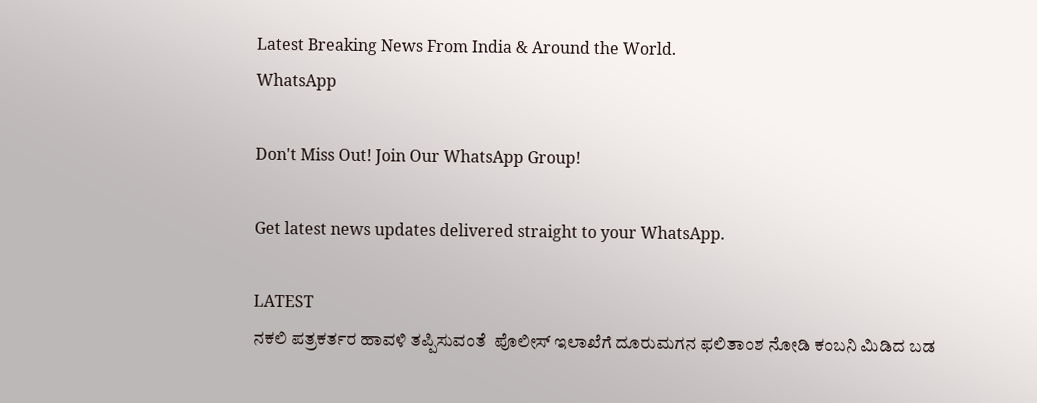Latest Breaking News From India & Around the World.
WhatsApp

Don't Miss Out! Join Our WhatsApp Group!

Get latest news updates delivered straight to your WhatsApp.

LATEST
ನಕಲಿ ಪತ್ರಕರ್ತರ ಹಾವಳಿ ತಪ್ಪಿಸುವಂತೆ  ಪೊಲೀಸ್ ಇಲಾಖೆಗೆ ದೂರುಮಗನ ಫಲಿತಾಂಶ ನೋಡಿ ಕಂಬನಿ ಮಿಡಿದ ಬಡ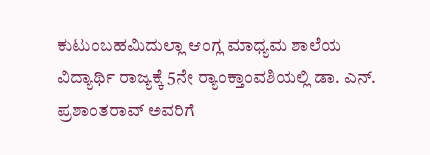ಕುಟುಂಬಹಮಿದುಲ್ಲಾ ಆಂಗ್ಲ ಮಾಧ್ಯಮ ಶಾಲೆಯ ವಿದ್ಯಾರ್ಥಿ ರಾಜ್ಯಕ್ಕೆ 5ನೇ ರ್‍ಯಾಂಕ್ತಾಂವಶಿಯಲ್ಲಿ ಡಾ. ಎನ್. ಪ್ರಶಾಂತರಾವ್ ಅವರಿಗೆ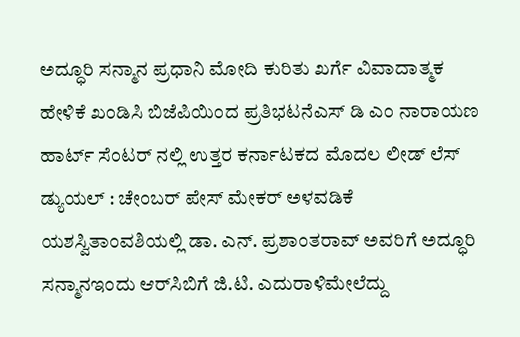ಅದ್ಧೂರಿ ಸನ್ಮಾನ ಪ್ರಧಾನಿ ಮೋದಿ ಕುರಿತು ಖರ್ಗೆ ವಿವಾದಾತ್ಮಕ ಹೇಳಿಕೆ ಖಂಡಿಸಿ ಬಿಜೆಪಿಯಿಂದ ಪ್ರತಿಭಟನೆಎಸ್ ಡಿ ಎಂ ನಾರಾಯಣ ಹಾರ್ಟ್ ಸೆಂಟರ್ ನಲ್ಲಿ ಉತ್ತರ ಕರ್ನಾಟಕದ ಮೊದಲ ಲೀಡ್ ಲೆಸ್ ಡ್ಯುಯಲ್ : ಚೇಂಬರ್ ಪೇಸ್ ಮೇಕರ್ ಅಳವಡಿಕೆ ಯಶಸ್ವಿತಾಂವಶಿಯಲ್ಲಿ ಡಾ. ಎನ್. ಪ್ರಶಾಂತರಾವ್ ಅವರಿಗೆ ಅದ್ಧೂರಿ ಸನ್ಮಾನಇಂದು ಆರ್‌ಸಿಬಿಗೆ ಜಿ.ಟಿ. ಎದುರಾಳಿಮೇಲೆದ್ದು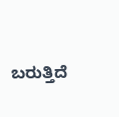ಬರುತ್ತಿದೆ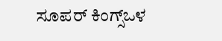ಸೂಪರ್ ಕಿಂಗ್ಸ್ಒಳ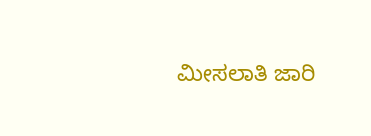ಮೀಸಲಾತಿ ಜಾರಿ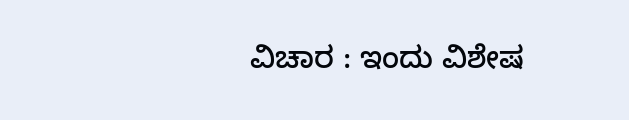ವಿಚಾರ : ಇಂದು ವಿಶೇಷ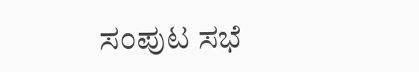ಸಂಪುಟ ಸಭೆ